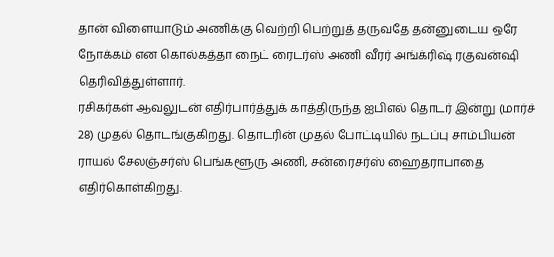தான் விளையாடும் அணிக்கு வெற்றி பெற்றுத் தருவதே தன்னுடைய ஒரே நோக்கம் என கொல்கத்தா நைட் ரைடர்ஸ் அணி வீரர் அங்க்ரிஷ் ரகுவன்ஷி தெரிவித்துள்ளார்.
ரசிகர்கள் ஆவலுடன் எதிர்பார்த்துக் காத்திருந்த ஐபிஎல் தொடர் இன்று (மார்ச் 28) முதல் தொடங்குகிறது. தொடரின் முதல் போட்டியில் நடப்பு சாம்பியன் ராயல் சேலஞ்சர்ஸ் பெங்களூரு அணி, சன்ரைசர்ஸ் ஹைதராபாதை எதிர்கொள்கிறது.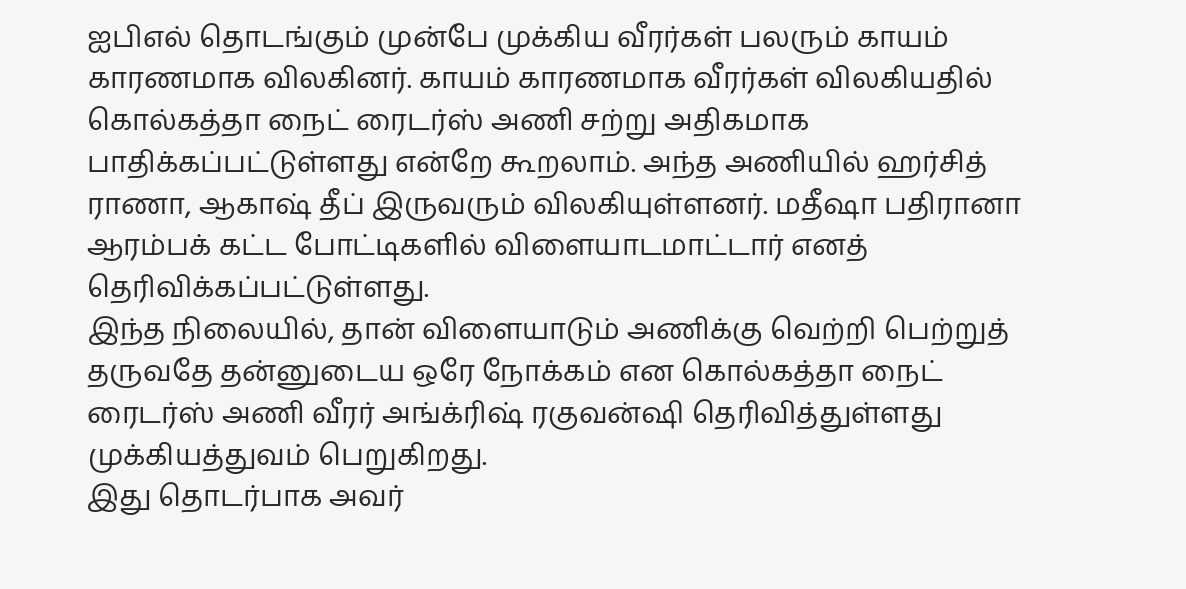ஐபிஎல் தொடங்கும் முன்பே முக்கிய வீரர்கள் பலரும் காயம் காரணமாக விலகினர். காயம் காரணமாக வீரர்கள் விலகியதில் கொல்கத்தா நைட் ரைடர்ஸ் அணி சற்று அதிகமாக பாதிக்கப்பட்டுள்ளது என்றே கூறலாம். அந்த அணியில் ஹர்சித் ராணா, ஆகாஷ் தீப் இருவரும் விலகியுள்ளனர். மதீஷா பதிரானா ஆரம்பக் கட்ட போட்டிகளில் விளையாடமாட்டார் எனத் தெரிவிக்கப்பட்டுள்ளது.
இந்த நிலையில், தான் விளையாடும் அணிக்கு வெற்றி பெற்றுத் தருவதே தன்னுடைய ஒரே நோக்கம் என கொல்கத்தா நைட் ரைடர்ஸ் அணி வீரர் அங்க்ரிஷ் ரகுவன்ஷி தெரிவித்துள்ளது முக்கியத்துவம் பெறுகிறது.
இது தொடர்பாக அவர்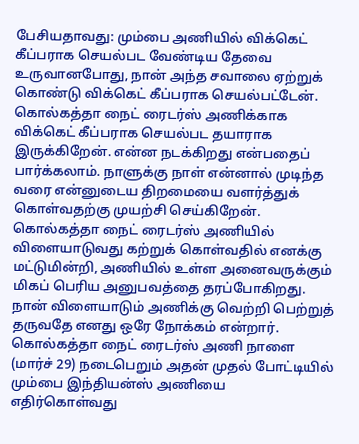பேசியதாவது: மும்பை அணியில் விக்கெட் கீப்பராக செயல்பட வேண்டிய தேவை உருவானபோது, நான் அந்த சவாலை ஏற்றுக் கொண்டு விக்கெட் கீப்பராக செயல்பட்டேன். கொல்கத்தா நைட் ரைடர்ஸ் அணிக்காக விக்கெட் கீப்பராக செயல்பட தயாராக இருக்கிறேன். என்ன நடக்கிறது என்பதைப் பார்க்கலாம். நாளுக்கு நாள் என்னால் முடிந்த வரை என்னுடைய திறமையை வளர்த்துக் கொள்வதற்கு முயற்சி செய்கிறேன்.
கொல்கத்தா நைட் ரைடர்ஸ் அணியில் விளையாடுவது கற்றுக் கொள்வதில் எனக்கு மட்டுமின்றி, அணியில் உள்ள அனைவருக்கும் மிகப் பெரிய அனுபவத்தை தரப்போகிறது. நான் விளையாடும் அணிக்கு வெற்றி பெற்றுத் தருவதே எனது ஒரே நோக்கம் என்றார்.
கொல்கத்தா நைட் ரைடர்ஸ் அணி நாளை (மார்ச் 29) நடைபெறும் அதன் முதல் போட்டியில் மும்பை இந்தியன்ஸ் அணியை எதிர்கொள்வது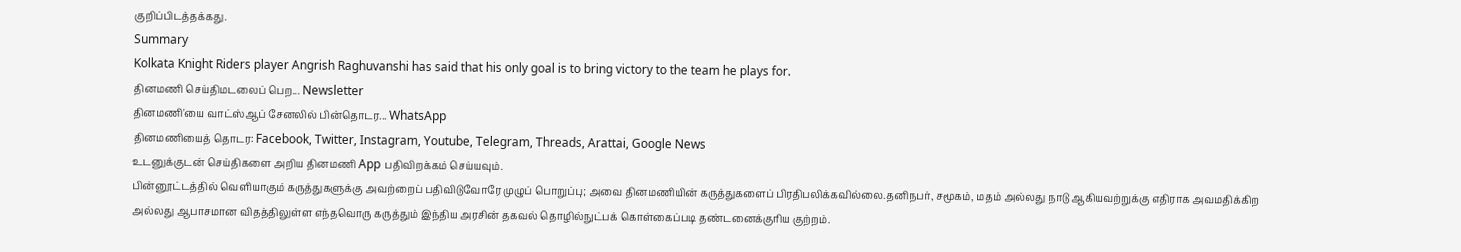குறிப்பிடத்தக்கது.
Summary
Kolkata Knight Riders player Angrish Raghuvanshi has said that his only goal is to bring victory to the team he plays for.
தினமணி செய்திமடலைப் பெற... Newsletter
தினமணி'யை வாட்ஸ்ஆப் சேனலில் பின்தொடர... WhatsApp
தினமணியைத் தொடர: Facebook, Twitter, Instagram, Youtube, Telegram, Threads, Arattai, Google News
உடனுக்குடன் செய்திகளை அறிய தினமணி App பதிவிறக்கம் செய்யவும்.
பின்னூட்டத்தில் வெளியாகும் கருத்துகளுக்கு அவற்றைப் பதிவிடுவோரே முழுப் பொறுப்பு; அவை தினமணியின் கருத்துகளைப் பிரதிபலிக்கவில்லை.தனிநபர், சமூகம், மதம் அல்லது நாடு ஆகியவற்றுக்கு எதிராக அவமதிக்கிற அல்லது ஆபாசமான விதத்திலுள்ள எந்தவொரு கருத்தும் இந்திய அரசின் தகவல் தொழில்நுட்பக் கொள்கைப்படி தண்டனைக்குரிய குற்றம்.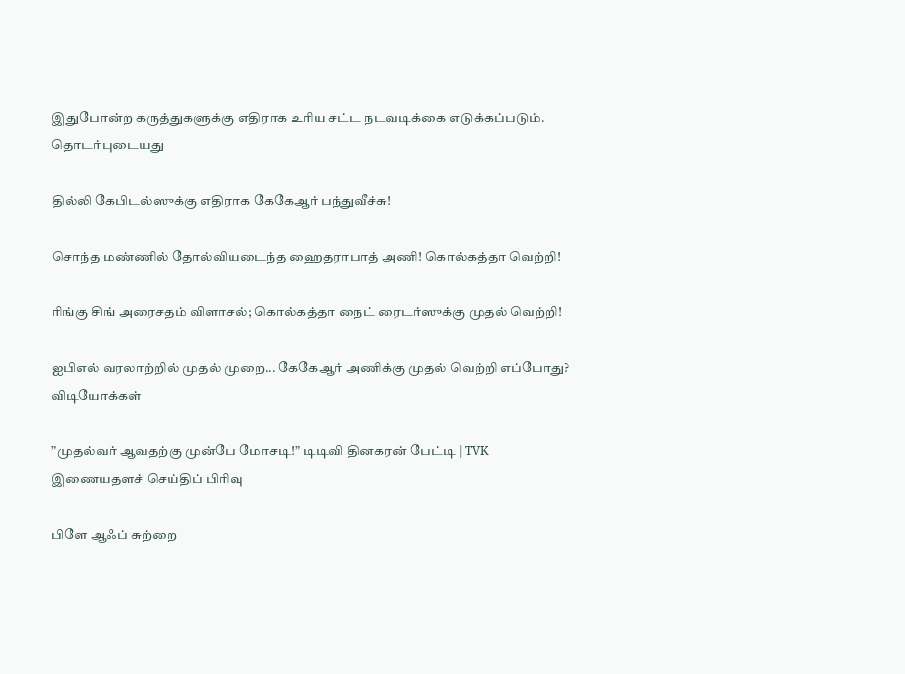இதுபோன்ற கருத்துகளுக்கு எதிராக உரிய சட்ட நடவடிக்கை எடுக்கப்படும்.
தொடர்புடையது

தில்லி கேபிடல்ஸுக்கு எதிராக கேகேஆர் பந்துவீச்சு!

சொந்த மண்ணில் தோல்வியடைந்த ஹைதராபாத் அணி! கொல்கத்தா வெற்றி!

ரிங்கு சிங் அரைசதம் விளாசல்; கொல்கத்தா நைட் ரைடர்ஸுக்கு முதல் வெற்றி!

ஐபிஎல் வரலாற்றில் முதல் முறை... கேகேஆர் அணிக்கு முதல் வெற்றி எப்போது?
விடியோக்கள்

”முதல்வர் ஆவதற்கு முன்பே மோசடி!” டிடிவி தினகரன் பேட்டி | TVK
இணையதளச் செய்திப் பிரிவு

பிளே ஆஃப் சுற்றை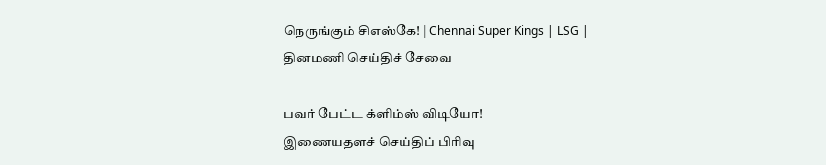நெருங்கும் சிஎஸ்கே! | Chennai Super Kings | LSG |
தினமணி செய்திச் சேவை

பவர் பேட்ட க்ளிம்ஸ் விடியோ!
இணையதளச் செய்திப் பிரிவு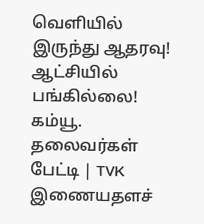வெளியில் இருந்து ஆதரவு! ஆட்சியில் பங்கில்லை! கம்யூ. தலைவர்கள் பேட்டி | TVK
இணையதளச்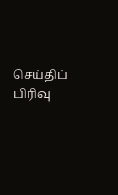செய்திப் பிரிவு